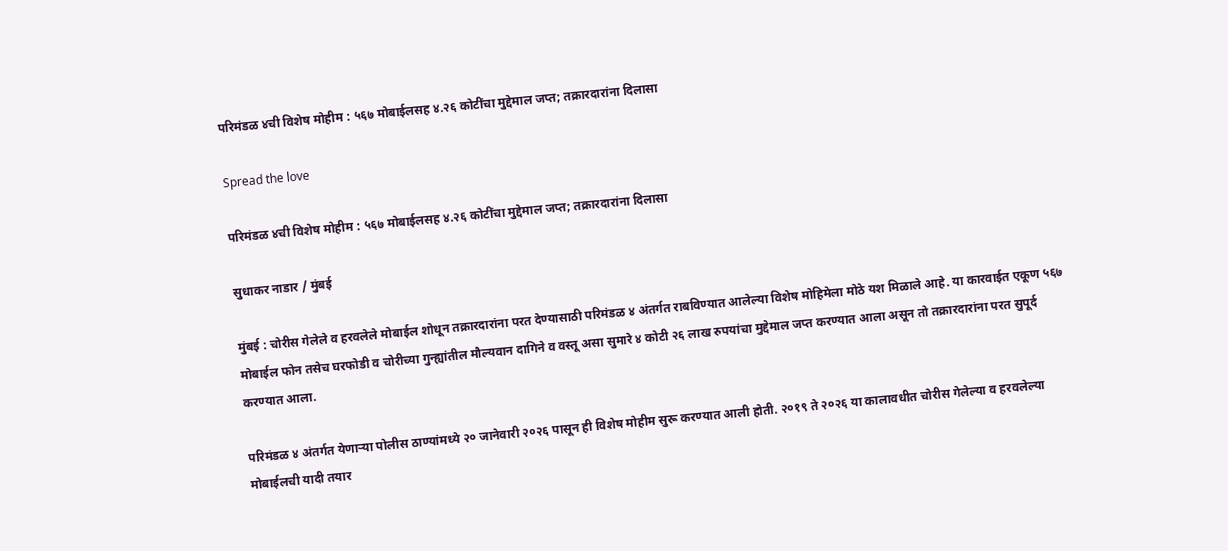परिमंडळ ४ची विशेष मोहीम : ५६७ मोबाईलसह ४.२६ कोटींचा मुद्देमाल जप्त; तक्रारदारांना दिलासा

Spread the love

परिमंडळ ४ची विशेष मोहीम : ५६७ मोबाईलसह ४.२६ कोटींचा मुद्देमाल जप्त; तक्रारदारांना दिलासा

सुधाकर नाडार / मुंबई

मुंबई : चोरीस गेलेले व हरवलेले मोबाईल शोधून तक्रारदारांना परत देण्यासाठी परिमंडळ ४ अंतर्गत राबविण्यात आलेल्या विशेष मोहिमेला मोठे यश मिळाले आहे. या कारवाईत एकूण ५६७ मोबाईल फोन तसेच घरफोडी व चोरीच्या गुन्ह्यांतील मौल्यवान दागिने व वस्तू असा सुमारे ४ कोटी २६ लाख रुपयांचा मुद्देमाल जप्त करण्यात आला असून तो तक्रारदारांना परत सुपूर्द करण्यात आला.

परिमंडळ ४ अंतर्गत येणाऱ्या पोलीस ठाण्यांमध्ये २० जानेवारी २०२६ पासून ही विशेष मोहीम सुरू करण्यात आली होती. २०१९ ते २०२६ या कालावधीत चोरीस गेलेल्या व हरवलेल्या मोबाईलची यादी तयार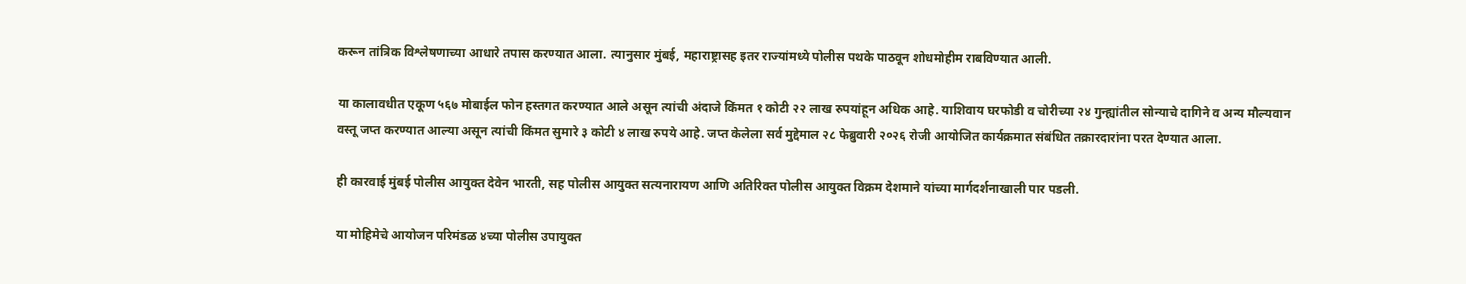करून तांत्रिक विश्लेषणाच्या आधारे तपास करण्यात आला. त्यानुसार मुंबई, महाराष्ट्रासह इतर राज्यांमध्ये पोलीस पथके पाठवून शोधमोहीम राबविण्यात आली.

या कालावधीत एकूण ५६७ मोबाईल फोन हस्तगत करण्यात आले असून त्यांची अंदाजे किंमत १ कोटी २२ लाख रुपयांहून अधिक आहे. याशिवाय घरफोडी व चोरीच्या २४ गुन्ह्यांतील सोन्याचे दागिने व अन्य मौल्यवान वस्तू जप्त करण्यात आल्या असून त्यांची किंमत सुमारे ३ कोटी ४ लाख रुपये आहे. जप्त केलेला सर्व मुद्देमाल २८ फेब्रुवारी २०२६ रोजी आयोजित कार्यक्रमात संबंधित तक्रारदारांना परत देण्यात आला.

ही कारवाई मुंबई पोलीस आयुक्त देवेन भारती, सह पोलीस आयुक्त सत्यनारायण आणि अतिरिक्त पोलीस आयुक्त विक्रम देशमाने यांच्या मार्गदर्शनाखाली पार पडली.

या मोहिमेचे आयोजन परिमंडळ ४च्या पोलीस उपायुक्त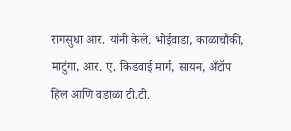रागसुधा आर. यांनी केले. भोईवाडा, काळाचौकी, माटुंगा, आर. ए. किडवाई मार्ग, सायन, अँटॉप हिल आणि वडाळा टी.टी.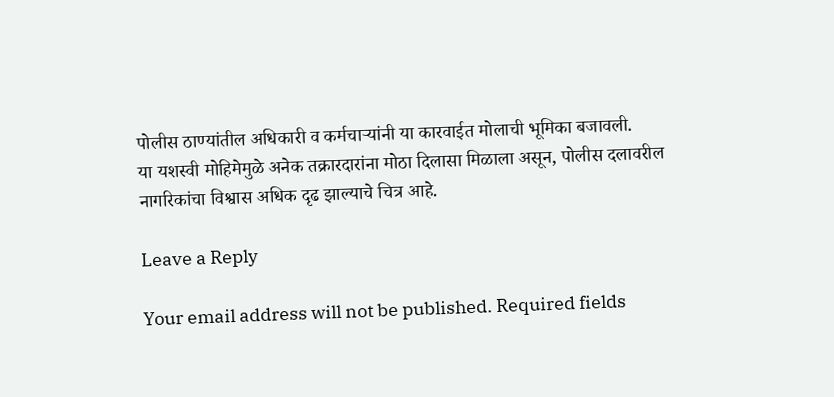पोलीस ठाण्यांतील अधिकारी व कर्मचाऱ्यांनी या कारवाईत मोलाची भूमिका बजावली.
या यशस्वी मोहिमेमुळे अनेक तक्रारदारांना मोठा दिलासा मिळाला असून, पोलीस दलावरील नागरिकांचा विश्वास अधिक दृढ झाल्याचे चित्र आहे.

Leave a Reply

Your email address will not be published. Required fields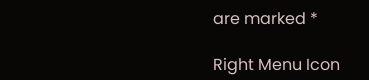are marked *

Right Menu Icon